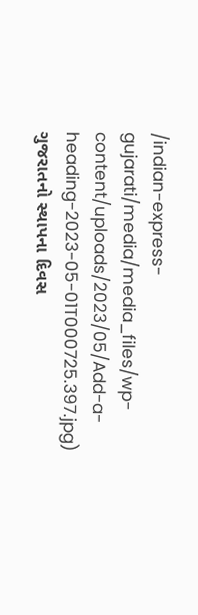/indian-express-gujarati/media/media_files/wp-content/uploads/2023/05/Add-a-heading-2023-05-01T000725.397.jpg)
ગુજરાતનો સ્થાપના દિવસ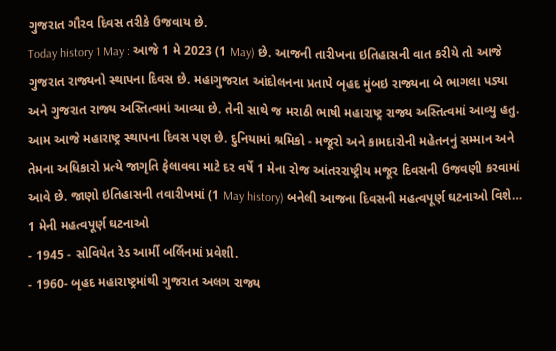ગુજરાત ગૌરવ દિવસ તરીકે ઉજવાય છે.
Today history 1 May : આજે 1 મે 2023 (1 May) છે. આજની તારીખના ઇતિહાસની વાત કરીયે તો આજે ગુજરાત રાજ્યનો સ્થાપના દિવસ છે. મહાગુજરાત આંદોલનના પ્રતાપે બૃહદ મુંબઇ રાજ્યના બે ભાગલા પડ્યા અને ગુજરાત રાજ્ય અસ્તિત્વમાં આવ્યા છે. તેની સાથે જ મરાઠી ભાષી મહારાષ્ટ્ર રાજ્ય અસ્તિત્વમાં આવ્યુ હતુ. આમ આજે મહારાષ્ટ્ર સ્થાપના દિવસ પણ છે. દુનિયામાં શ્રમિકો - મજૂરો અને કામદારોની મહેતનનું સમ્માન અને તેમના અધિકારો પ્રત્યે જાગૃતિ ફેલાવવા માટે દર વર્ષે 1 મેના રોજ આંતરરાષ્ટ્રીય મજૂર દિવસની ઉજવણી કરવામાં આવે છે. જાણો ઇતિહાસની તવારીખમાં (1 May history) બનેલી આજના દિવસની મહત્વપૂર્ણ ઘટનાઓ વિશે…
1 મેની મહત્વપૂર્ણ ઘટનાઓ
- 1945 - સોવિયેત રેડ આર્મી બર્લિનમાં પ્રવેશી.
- 1960- બૃહદ મહારાષ્ટ્રમાંથી ગુજરાત અલગ રાજ્ય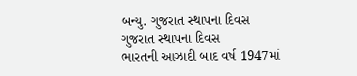બન્યુ. ગુજરાત સ્થાપના દિવસ
ગુજરાત સ્થાપના દિવસ
ભારતની આઝાદી બાદ વર્ષ 1947માં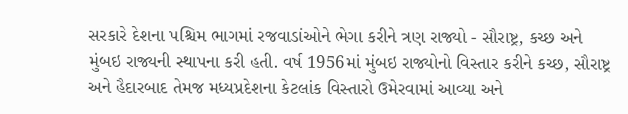સરકારે દેશના પશ્ચિમ ભાગમાં રજવાડાંઓને ભેગા કરીને ત્રણ રાજ્યો - સૌરાષ્ટ્ર, કચ્છ અને મુંબઇ રાજ્યની સ્થાપના કરી હતી. વર્ષ 1956માં મુંબઇ રાજ્યોનો વિસ્તાર કરીને કચ્છ, સૌરાષ્ટ્ર અને હૈદારબાદ તેમજ મધ્યપ્રદેશના કેટલાંક વિસ્તારો ઉમેરવામાં આવ્યા અને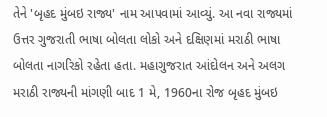તેને 'બૃહદ મુંબઇ રાજ્ય' નામ આપવામાં આવ્યું. આ નવા રાજ્યમાં ઉત્તર ગુજરાતી ભાષા બોલતા લોકો અને દક્ષિણમાં મરાઠી ભાષા બોલતા નાગરિકો રહેતા હતા. મહાગુજરાત આંદોલન અને અલગ મરાઠી રાજ્યની માંગણી બાદ 1 મે, 1960ના રોજ બૃહદ મુંબઇ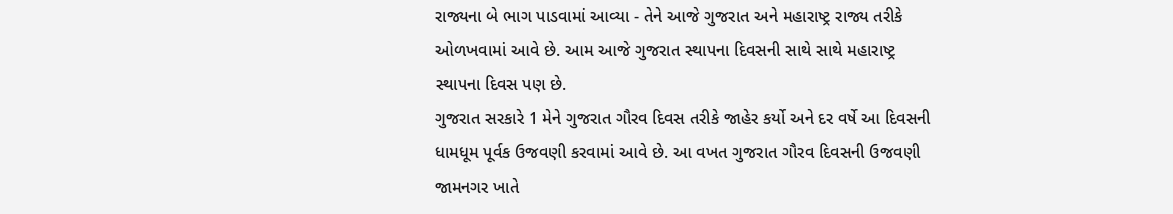રાજ્યના બે ભાગ પાડવામાં આવ્યા - તેને આજે ગુજરાત અને મહારાષ્ટ્ર રાજ્ય તરીકે ઓળખવામાં આવે છે. આમ આજે ગુજરાત સ્થાપના દિવસની સાથે સાથે મહારાષ્ટ્ર સ્થાપના દિવસ પણ છે.
ગુજરાત સરકારે 1 મેને ગુજરાત ગૌરવ દિવસ તરીકે જાહેર કર્યો અને દર વર્ષે આ દિવસની ધામધૂમ પૂર્વક ઉજવણી કરવામાં આવે છે. આ વખત ગુજરાત ગૌરવ દિવસની ઉજવણી જામનગર ખાતે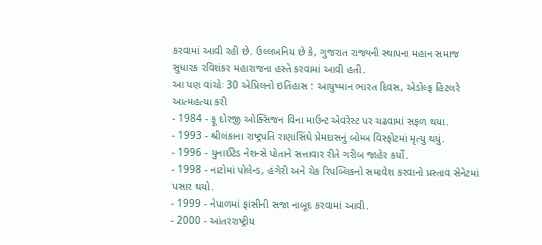કરવામાં આવી રહી છે. ઉલ્લખનિય છે કે, ગુજરાત રાજ્યની સ્થાપના મહાન સમાજ સુધારક રવિશંકર મહારાજના હસ્તે કરવામાં આવી હતી.
આ પણ વાંચોઃ 30 એપ્રિલનો ઇતિહાસ : આયુષ્માન ભારત દિવસ, એડોલ્ફ હિટલરે આત્મહત્યા કરી
- 1984 - ફૂ દોરજી ઓક્સિજન વિના માઉન્ટ એવરેસ્ટ પર ચઢવામાં સફળ થયા.
- 1993 - શ્રીલંકાના રાષ્ટ્રપતિ રાણાસિંઘે પ્રેમદાસનું બોમ્બ વિસ્ફોટમાં મૃત્યુ થયું.
- 1996 - યુનાઈટેડ નેશન્સે પોતાને સત્તાવાર રીતે ગરીબ જાહેર કર્યો.
- 1998 - નાટોમાં પોલેન્ડ, હંગેરી અને ચેક રિપબ્લિકનો સમાવેશ કરવાનો પ્રસ્તાવ સેનેટમાં પસાર થયો.
- 1999 - નેપાળમાં ફાંસીની સજા નાબૂદ કરવામાં આવી.
- 2000 - આંતરરાષ્ટ્રીય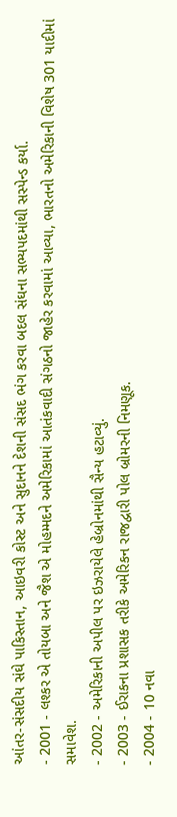આંતર-સંસદીય સંઘે પાકિસ્તાન, આઇવરી કોસ્ટ અને સુદાનને દેશની સંસદ ભંગ કરવા બદલ સંઘના સભ્યપદમાંથી સસ્પેન્ડ કર્યા.
- 2001 - લશ્કર એ તોયબા અને જૈશ એ મોહમ્મદને અમેરિકામાં આતંકવાદી સંગઠનો જાહેર કરવામાં આવ્યા, ભારતનો અમેરિકાની વિશેષ 301 યાદીમાં સમાવેશ.
- 2002 - અમેરિકાની અપીલ પર ઇઝરાયેલે હેબ્રોનમાંથી સૈન્ય હટાવ્યું.
- 2003 - ઈરાકના પ્રશાસક તરીકે અમેરિકન રાજદ્વારી પોલ બ્રોમરની નિમણૂક.
- 2004 - 10 નવા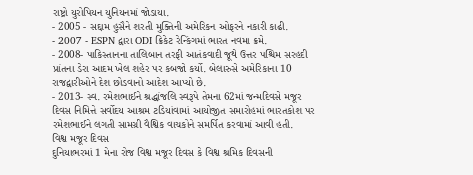રાષ્ટ્રો યુરોપિયન યુનિયનમાં જોડાયા.
- 2005 - સદ્દામ હુસૈને શરતી મુક્તિની અમેરિકન ઓફરને નકારી કાઢી.
- 2007 - ESPN દ્વારા ODI ક્રિકેટ રેન્કિંગમાં ભારત નવમા ક્રમે.
- 2008- પાકિસ્તાનના તાલિબાન તરફી આતંકવાદી જૂથે ઉત્તર પશ્ચિમ સરહદી પ્રાંતના ડેરા આદમ ખેલ શહેર પર કબજો કર્યો. બેલારુસે અમેરિકાના 10 રાજદ્વારીઓને દેશ છોડવાનો આદેશ આપ્યો છે.
- 2013- સ્વ. રમેશભાઈને શ્રદ્ધાંજલિ સ્વરૂપે તેમના 62માં જન્મદિવસે મજૂર દિવસ નિમિત્તે સર્વોદય આશ્રમ ટડિયાંવામાં આયોજીત સમારોહમાં ભારતકોશ પર રમેશભાઈને લગતી સામગ્રી વૈશ્વિક વાચકોને સમર્પિત કરવામાં આવી હતી.
વિશ્વ મજૂર દિવસ
દુનિયાભરમાં 1 મેના રોજ વિશ્વ મજૂર દિવસ કે વિશ્વ શ્રમિક દિવસની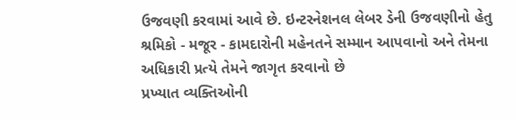ઉજવણી કરવામાં આવે છે. ઇન્ટરનેશનલ લેબર ડેની ઉજવણીનો હેતુ શ્રમિકો - મજૂર - કામદારોની મહેનતને સમ્માન આપવાનો અને તેમના અધિકારી પ્રત્યે તેમને જાગૃત કરવાનો છે
પ્રખ્યાત વ્યક્તિઓની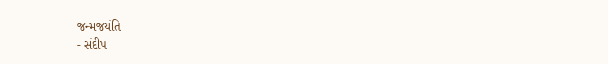જન્મજયંતિ
- સંદીપ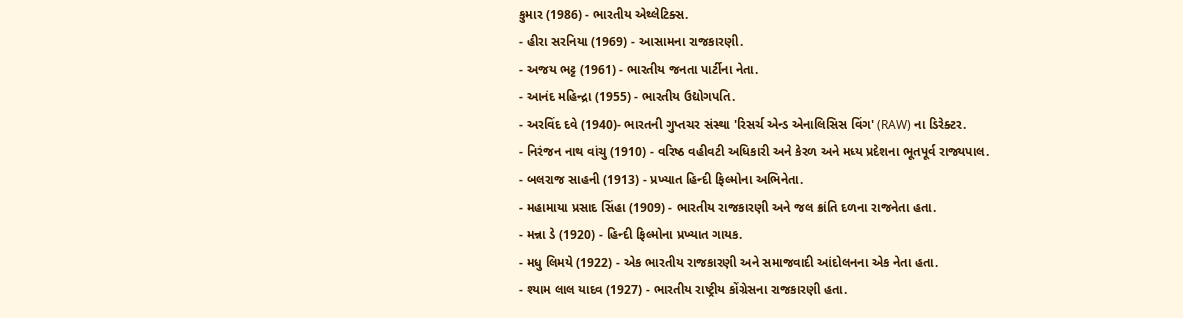કુમાર (1986) - ભારતીય એથ્લેટિક્સ.
- હીરા સરનિયા (1969) - આસામના રાજકારણી.
- અજય ભટ્ટ (1961) - ભારતીય જનતા પાર્ટીના નેતા.
- આનંદ મહિન્દ્રા (1955) - ભારતીય ઉદ્યોગપતિ.
- અરવિંદ દવે (1940)- ભારતની ગુપ્તચર સંસ્થા 'રિસર્ચ એન્ડ એનાલિસિસ વિંગ' (RAW) ના ડિરેક્ટર.
- નિરંજન નાથ વાંચુ (1910) - વરિષ્ઠ વહીવટી અધિકારી અને કેરળ અને મધ્ય પ્રદેશના ભૂતપૂર્વ રાજ્યપાલ.
- બલરાજ સાહની (1913) - પ્રખ્યાત હિન્દી ફિલ્મોના અભિનેતા.
- મહામાયા પ્રસાદ સિંહા (1909) - ભારતીય રાજકારણી અને જલ ક્રાંતિ દળના રાજનેતા હતા.
- મન્ના ડે (1920) - હિન્દી ફિલ્મોના પ્રખ્યાત ગાયક.
- મધુ લિમયે (1922) - એક ભારતીય રાજકારણી અને સમાજવાદી આંદોલનના એક નેતા હતા.
- શ્યામ લાલ યાદવ (1927) - ભારતીય રાષ્ટ્રીય કોંગ્રેસના રાજકારણી હતા.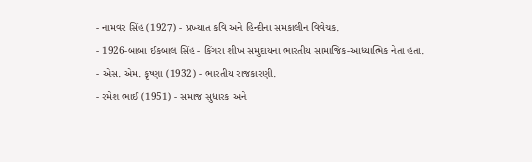- નામવર સિંહ (1927) - પ્રખ્યાત કવિ અને હિન્દીના સમકાલીન વિવેચક.
- 1926-બાબા ઈકબાલ સિંહ - કિંગરા શીખ સમુદાયના ભારતીય સામાજિક-આધ્યાત્મિક નેતા હતા.
- એસ. એમ. કૃષ્ણા (1932) - ભારતીય રાજકારણી.
- રમેશ ભાઈ (1951) - સમાજ સુધારક અને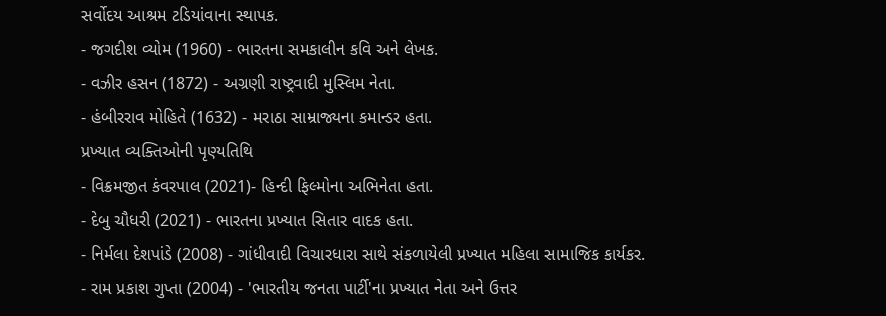સર્વોદય આશ્રમ ટડિયાંવાના સ્થાપક.
- જગદીશ વ્યોમ (1960) - ભારતના સમકાલીન કવિ અને લેખક.
- વઝીર હસન (1872) - અગ્રણી રાષ્ટ્રવાદી મુસ્લિમ નેતા.
- હંબીરરાવ મોહિતે (1632) - મરાઠા સામ્રાજ્યના કમાન્ડર હતા.
પ્રખ્યાત વ્યક્તિઓની પૃણ્યતિથિ
- વિક્રમજીત કંવરપાલ (2021)- હિન્દી ફિલ્મોના અભિનેતા હતા.
- દેબુ ચૌધરી (2021) - ભારતના પ્રખ્યાત સિતાર વાદક હતા.
- નિર્મલા દેશપાંડે (2008) - ગાંધીવાદી વિચારધારા સાથે સંકળાયેલી પ્રખ્યાત મહિલા સામાજિક કાર્યકર.
- રામ પ્રકાશ ગુપ્તા (2004) - 'ભારતીય જનતા પાર્ટી'ના પ્રખ્યાત નેતા અને ઉત્તર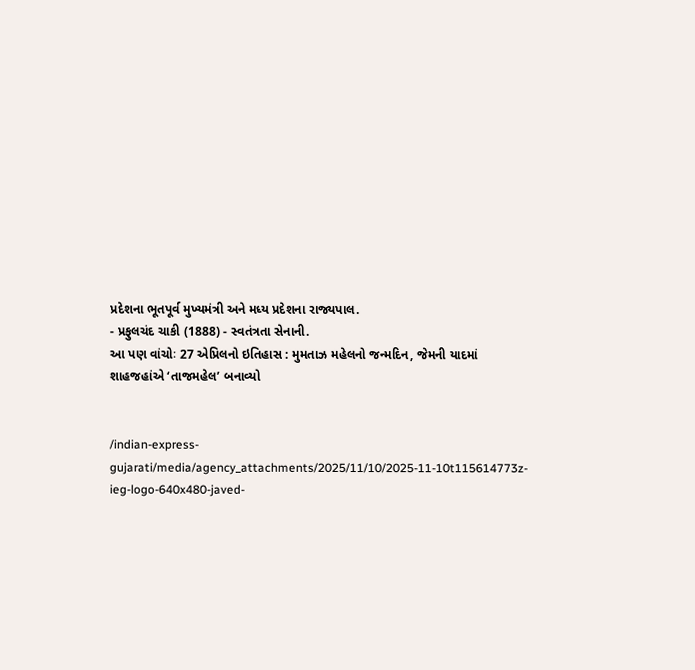પ્રદેશના ભૂતપૂર્વ મુખ્યમંત્રી અને મધ્ય પ્રદેશના રાજ્યપાલ.
- પ્રફુલચંદ ચાકી (1888) - સ્વતંત્રતા સેનાની.
આ પણ વાંચોઃ 27 એપ્રિલનો ઇતિહાસ : મુમતાઝ મહેલનો જન્મદિન, જેમની યાદમાં શાહજહાંએ ‘તાજમહેલ’ બનાવ્યો


/indian-express-gujarati/media/agency_attachments/2025/11/10/2025-11-10t115614773z-ieg-logo-640x480-javed-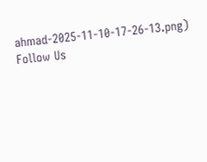ahmad-2025-11-10-17-26-13.png)
Follow Us